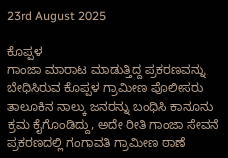23rd August 2025

ಕೊಪ್ಪಳ
ಗಾಂಜಾ ಮಾರಾಟ ಮಾಡುತ್ತಿದ್ದ ಪ್ರಕರಣವನ್ನು ಬೇಧಿಸಿರುವ ಕೊಪ್ಪಳ ಗ್ರಾಮೀಣ ಪೊಲೀಸರು ತಾಲೂಕಿನ ನಾಲ್ಕು ಜನರನ್ನು ಬಂಧಿಸಿ ಕಾನೂನು ಕ್ರಮ ಕೈಗೊಂಡಿದ್ದು, ಅದೇ ರೀತಿ ಗಾಂಜಾ ಸೇವನೆ ಪ್ರಕರಣದಲ್ಲಿ ಗಂಗಾವತಿ ಗ್ರಾಮೀಣ ಠಾಣೆ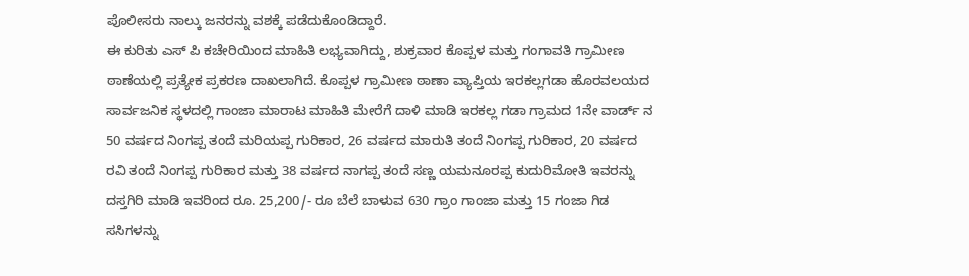ಪೊಲೀಸರು ನಾಲ್ಕು ಜನರನ್ನು ವಶಕ್ಕೆ ಪಡೆದುಕೊಂಡಿದ್ದಾರೆ.
ಈ ಕುರಿತು ಎಸ್ ಪಿ ಕಚೇರಿಯಿಂದ ಮಾಹಿತಿ ಲಭ್ಯವಾಗಿದ್ದು, ಶುಕ್ರವಾರ ಕೊಪ್ಪಳ ಮತ್ತು ಗಂಗಾವತಿ ಗ್ರಾಮೀಣ ಠಾಣೆಯಲ್ಲಿ ಪ್ರತ್ಯೇಕ ಪ್ರಕರಣ ದಾಖಲಾಗಿದೆ. ಕೊಪ್ಪಳ ಗ್ರಾಮೀಣ ಠಾಣಾ ವ್ಯಾಪ್ತಿಯ ಇರಕಲ್ಲಗಡಾ ಹೊರವಲಯದ ಸಾರ್ವಜನಿಕ ಸ್ಥಳದಲ್ಲಿ ಗಾಂಜಾ ಮಾರಾಟ ಮಾಹಿತಿ ಮೇರೆಗೆ ದಾಳಿ ಮಾಡಿ ಇರಕಲ್ಲ ಗಡಾ ಗ್ರಾಮದ 1ನೇ ವಾರ್ಡ್ ನ 50 ವರ್ಷದ ನಿಂಗಪ್ಪ ತಂದೆ ಮರಿಯಪ್ಪ ಗುರಿಕಾರ, 26 ವರ್ಷದ ಮಾರುತಿ ತಂದೆ ನಿಂಗಪ್ಪ ಗುರಿಕಾರ, 20 ವರ್ಷದ ರವಿ ತಂದೆ ನಿಂಗಪ್ಪ ಗುರಿಕಾರ ಮತ್ತು 38 ವರ್ಷದ ನಾಗಪ್ಪ ತಂದೆ ಸಣ್ಣ ಯಮನೂರಪ್ಪ ಕುದುರಿಮೋತಿ ಇವರನ್ನು ದಸ್ತಗಿರಿ ಮಾಡಿ ಇವರಿಂದ ರೂ. 25,200/- ರೂ ಬೆಲೆ ಬಾಳುವ 630 ಗ್ರಾಂ ಗಾಂಜಾ ಮತ್ತು 15 ಗಂಜಾ ಗಿಡ ಸಸಿಗಳನ್ನು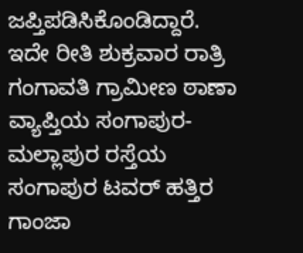ಜಪ್ತಿಪಡಿಸಿಕೊಂಡಿದ್ದಾರೆ.
ಇದೇ ರೀತಿ ಶುಕ್ರವಾರ ರಾತ್ರಿ ಗಂಗಾವತಿ ಗ್ರಾಮೀಣ ಠಾಣಾ ವ್ಯಾಪ್ತಿಯ ಸಂಗಾಪುರ-ಮಲ್ಲಾಪುರ ರಸ್ತೆಯ ಸಂಗಾಪುರ ಟವರ್ ಹತ್ತಿರ ಗಾಂಜಾ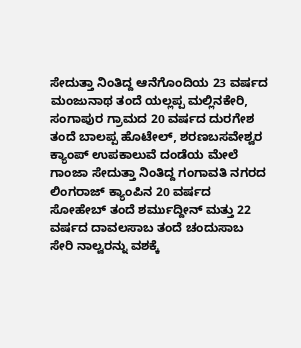ಸೇದುತ್ತಾ ನಿಂತಿದ್ದ ಆನೆಗೊಂದಿಯ 23 ವರ್ಷದ ಮಂಜುನಾಥ ತಂದೆ ಯಲ್ಲಪ್ಪ ಮಲ್ಲಿನಕೇರಿ, ಸಂಗಾಪುರ ಗ್ರಾಮದ 20 ವರ್ಷದ ದುರಗೇಶ ತಂದೆ ಬಾಲಪ್ಪ ಹೊಟೇಲ್, ಶರಣಬಸವೇಶ್ವರ ಕ್ಯಾಂಪ್ ಉಪಕಾಲುವೆ ದಂಡೆಯ ಮೇಲೆ ಗಾಂಜಾ ಸೇದುತ್ತಾ ನಿಂತಿದ್ದ ಗಂಗಾವತಿ ನಗರದ ಲಿಂಗರಾಜ್ ಕ್ಯಾಂಪಿನ 20 ವರ್ಷದ ಸೋಹೇಬ್ ತಂದೆ ಶರ್ಮುದ್ದೀನ್ ಮತ್ತು 22 ವರ್ಷದ ದಾವಲಸಾಬ ತಂದೆ ಚಂದುಸಾಬ ಸೇರಿ ನಾಲ್ವರನ್ನು ವಶಕ್ಕೆ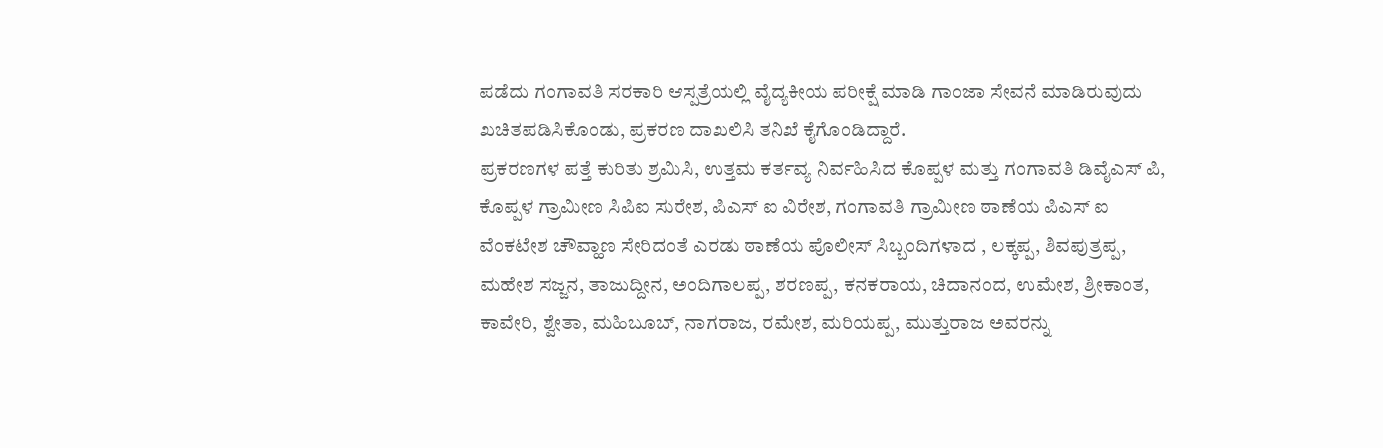ಪಡೆದು ಗಂಗಾವತಿ ಸರಕಾರಿ ಆಸ್ಪತ್ರೆಯಲ್ಲಿ ವೈದ್ಯಕೀಯ ಪರೀಕ್ಷೆ ಮಾಡಿ ಗಾಂಜಾ ಸೇವನೆ ಮಾಡಿರುವುದು ಖಚಿತಪಡಿಸಿಕೊಂಡು, ಪ್ರಕರಣ ದಾಖಲಿಸಿ ತನಿಖೆ ಕೈಗೊಂಡಿದ್ದಾರೆ.
ಪ್ರಕರಣಗಳ ಪತ್ತೆ ಕುರಿತು ಶ್ರಮಿಸಿ, ಉತ್ತಮ ಕರ್ತವ್ಯ ನಿರ್ವಹಿಸಿದ ಕೊಪ್ಪಳ ಮತ್ತು ಗಂಗಾವತಿ ಡಿವೈಎಸ್ ಪಿ, ಕೊಪ್ಪಳ ಗ್ರಾಮೀಣ ಸಿಪಿಐ ಸುರೇಶ, ಪಿಎಸ್ ಐ ವಿರೇಶ, ಗಂಗಾವತಿ ಗ್ರಾಮೀಣ ಠಾಣೆಯ ಪಿಎಸ್ ಐ ವೆಂಕಟೇಶ ಚೌವ್ಹಾಣ ಸೇರಿದಂತೆ ಎರಡು ಠಾಣೆಯ ಪೊಲೀಸ್ ಸಿಬ್ಬಂದಿಗಳಾದ , ಲಕ್ಕಪ್ಪ, ಶಿವಪುತ್ರಪ್ಪ, ಮಹೇಶ ಸಜ್ಜನ, ತಾಜುದ್ದೀನ, ಅಂದಿಗಾಲಪ್ಪ, ಶರಣಪ್ಪ, ಕನಕರಾಯ, ಚಿದಾನಂದ, ಉಮೇಶ, ಶ್ರೀಕಾಂತ, ಕಾವೇರಿ, ಶ್ವೇತಾ, ಮಹಿಬೂಬ್, ನಾಗರಾಜ, ರಮೇಶ, ಮರಿಯಪ್ಪ, ಮುತ್ತುರಾಜ ಅವರನ್ನು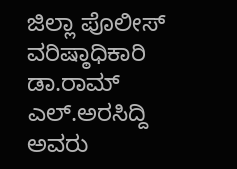ಜಿಲ್ಲಾ ಪೊಲೀಸ್ ವರಿಷ್ಠಾಧಿಕಾರಿ ಡಾ.ರಾಮ್ ಎಲ್.ಅರಸಿದ್ದಿ ಅವರು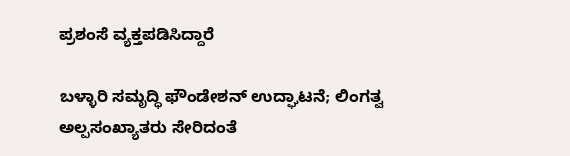ಪ್ರಶಂಸೆ ವ್ಯಕ್ತಪಡಿಸಿದ್ದಾರೆ

ಬಳ್ಳಾರಿ ಸಮೃದ್ಧಿ ಫೌಂಡೇಶನ್ ಉದ್ಘಾಟನೆ; ಲಿಂಗತ್ವ ಅಲ್ಪಸಂಖ್ಯಾತರು ಸೇರಿದಂತೆ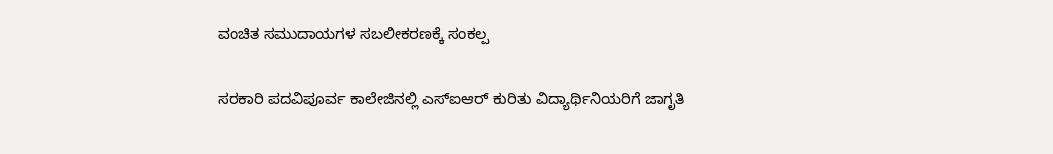ವಂಚಿತ ಸಮುದಾಯಗಳ ಸಬಲೀಕರಣಕ್ಕೆ ಸಂಕಲ್ಪ

ಸರಕಾರಿ ಪದವಿಪೂರ್ವ ಕಾಲೇಜಿನಲ್ಲಿ ಎಸ್ಐಆರ್ ಕುರಿತು ವಿದ್ಯಾರ್ಥಿನಿಯರಿಗೆ ಜಾಗೃತಿ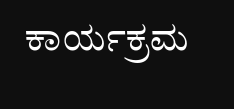ಕಾರ್ಯಕ್ರಮ